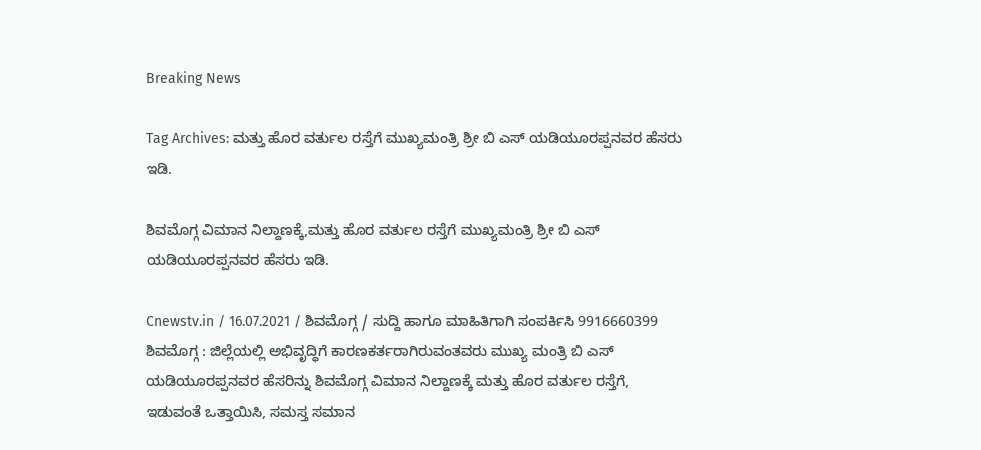Breaking News

Tag Archives: ಮತ್ತು ಹೊರ ವರ್ತುಲ ರಸ್ತೆಗೆ ಮುಖ್ಯಮಂತ್ರಿ ಶ್ರೀ ಬಿ ಎಸ್ ಯಡಿಯೂರಪ್ಪನವರ ಹೆಸರು ಇಡಿ.

ಶಿವಮೊಗ್ಗ ವಿಮಾನ ನಿಲ್ದಾಣಕ್ಕೆ,ಮತ್ತು ಹೊರ ವರ್ತುಲ ರಸ್ತೆಗೆ ಮುಖ್ಯಮಂತ್ರಿ ಶ್ರೀ ಬಿ ಎಸ್ ಯಡಿಯೂರಪ್ಪನವರ ಹೆಸರು ಇಡಿ.

Cnewstv.in / 16.07.2021 / ಶಿವಮೊಗ್ಗ / ಸುದ್ದಿ ಹಾಗೂ ಮಾಹಿತಿಗಾಗಿ ಸಂಪರ್ಕಿಸಿ 9916660399 ಶಿವಮೊಗ್ಗ : ಜಿಲ್ಲೆಯಲ್ಲಿ ಅಭಿವೃದ್ಧಿಗೆ ಕಾರಣಕರ್ತರಾಗಿರುವಂತವರು ಮುಖ್ಯ ಮಂತ್ರಿ ಬಿ ಎಸ್ ಯಡಿಯೂರಪ್ಪನವರ ಹೆಸರಿನ್ನು ಶಿವಮೊಗ್ಗ ವಿಮಾನ ನಿಲ್ದಾಣಕ್ಕೆ ಮತ್ತು ಹೊರ ವರ್ತುಲ ರಸ್ತೆಗೆ, ಇಡುವಂತೆ ಒತ್ತಾಯಿಸಿ, ಸಮಸ್ತ ಸಮಾನ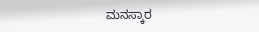ಮನಸ್ಕಾರ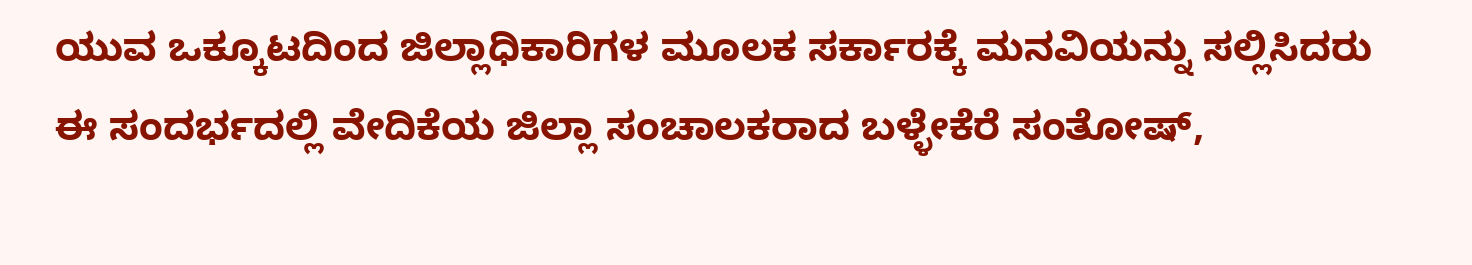ಯುವ ಒಕ್ಕೂಟದಿಂದ ಜಿಲ್ಲಾಧಿಕಾರಿಗಳ ಮೂಲಕ ಸರ್ಕಾರಕ್ಕೆ ಮನವಿಯನ್ನು ಸಲ್ಲಿಸಿದರು ಈ ಸಂದರ್ಭದಲ್ಲಿ ವೇದಿಕೆಯ ಜಿಲ್ಲಾ ಸಂಚಾಲಕರಾದ ಬಳ್ಳೇಕೆರೆ ಸಂತೋಷ್,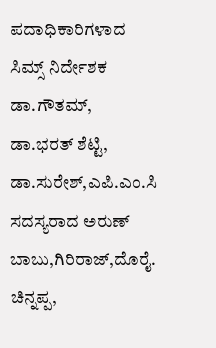ಪದಾಧಿಕಾರಿಗಳಾದ ಸಿಮ್ಸ್ ನಿರ್ದೇಶಕ ಡಾ.ಗೌತಮ್, ಡಾ.ಭರತ್ ಶೆಟ್ಟಿ, ಡಾ.ಸುರೇಶ್,ಎಪಿ.ಎಂ.ಸಿ ಸದಸ್ಯರಾದ ಅರುಣ್ ಬಾಬು,ಗಿರಿರಾಜ್,ದೊರೈ. ಚಿನ್ನಪ್ಪ,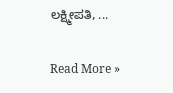ಲಕ್ಷ್ಮೀಪತಿ, ...

Read More »